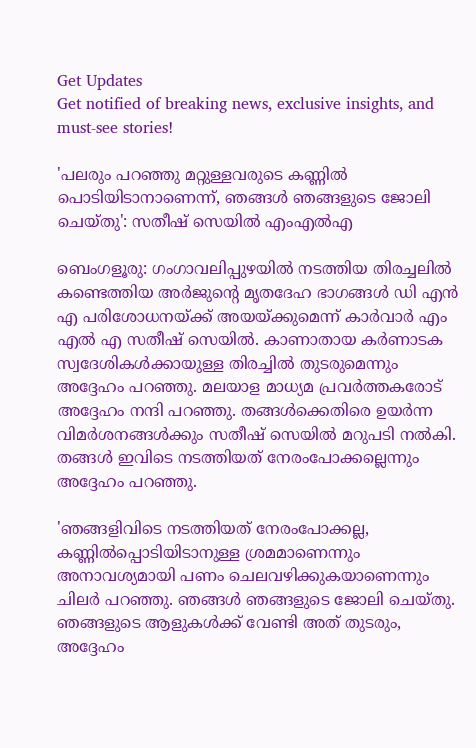Get Updates
Get notified of breaking news, exclusive insights, and must-see stories!

'പലരും പറഞ്ഞു മറ്റുള്ളവരുടെ കണ്ണിൽ പൊടിയിടാനാണെന്ന്, ഞങ്ങൾ ഞങ്ങളുടെ ജോലി ചെയ്തു': സതീഷ് സെയിൽ എംഎൽഎ

ബെംഗളൂരു: ഗംഗാവലിപ്പുഴയിൽ നടത്തിയ തിരച്ചലിൽ കണ്ടെത്തിയ അർ‌ജുന്റെ മൃതദേഹ ഭാഗങ്ങൾ ഡി എൻ എ പരിശോധനയ്ക്ക് അയയ്ക്കുമെന്ന് കാർവാർ എം എൽ എ സതീഷ് സെയിൽ. കാണാതായ കർണാടക സ്വദേശികൾക്കായുള്ള തിരച്ചിൽ തുടരുമെന്നും അദ്ദേഹം പറഞ്ഞു. മലയാള മാധ്യമ പ്രവർത്തകരോട് അദ്ദേഹം നന്ദി പറഞ്ഞു. തങ്ങൾക്കെതിരെ ഉയർന്ന വിമർശനങ്ങൾക്കും സതീഷ് സെയിൽ മറുപടി നൽകി. തങ്ങൾ ഇവിടെ നടത്തിയത് നേരംപോക്കല്ലെന്നും അദ്ദേഹം പറഞ്ഞു.

'ഞങ്ങളിവിടെ നടത്തിയത് നേരംപോക്കല്ല, കണ്ണിൽപ്പൊടിയിടാനുള്ള ശ്രമമാ‌ണെന്നും അനാവശ്യമായി പണം ചെലവഴിക്കുകയാണെന്നും ചിലർ പറഞ്ഞു. ഞങ്ങൾ ഞങ്ങളുടെ ജോലി ചെയ്തു. ഞങ്ങളുടെ ആളുകൾക്ക് വേണ്ടി അത് തുടരും, അദ്ദേഹം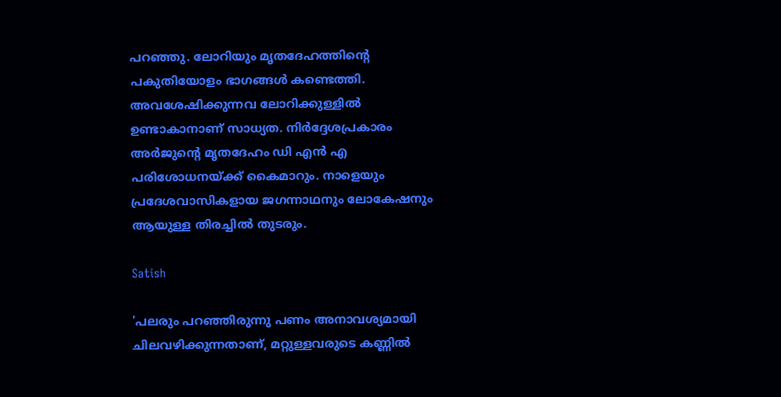പറഞ്ഞു. ലോറിയും മൃതദേഹത്തിന്റെ പകുതിയോളം ഭാഗങ്ങൾ കണ്ടെത്തി. അവശേഷിക്കുന്നവ ലോറിക്കുള്ളിൽ ഉണ്ടാകാനാണ് സാധ്യത. നിർദ്ദേശപ്രകാരം അർജുന്റെ മൃതദേഹം ഡി എൻ എ പരിശോധനയ്ക്ക് കൈമാറും. നാളെയും പ്രദേശവാസികളായ ജഗന്നാഥനും ലോകേഷനും ആയുള്ള തിരച്ചിൽ തുടരും.

Satish

'പലരും പറഞ്ഞിരുന്നു പണം അനാവശ്യമായി ചിലവഴിക്കുന്നതാണ്, മറ്റുള്ളവരുടെ കണ്ണിൽ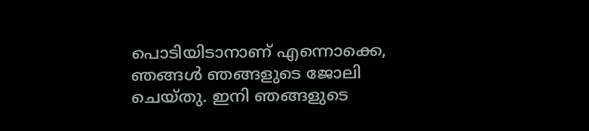പൊടിയിടാനാണ് എന്നൊക്കെ, ഞങ്ങൾ ഞങ്ങളുടെ ജോലി ചെയ്തു. ഇനി ഞങ്ങളുടെ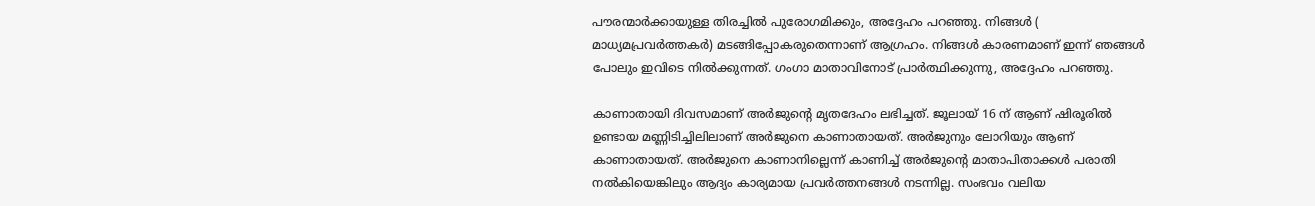പൗരന്മാർക്കായുള്ള തിരച്ചിൽ പുരോഗമിക്കും, അദ്ദേഹം പറഞ്ഞു. നിങ്ങൾ ( മാധ്യമപ്രവർത്തകർ) മടങ്ങിപ്പോകരുതെന്നാണ് ആഗ്രഹം. നിങ്ങൾ കാരണമാണ് ഇന്ന് ഞങ്ങൾ പോലും ഇവിടെ നിൽക്കുന്നത്. ഗംഗാ മാതാവിനോട് പ്രാർത്ഥിക്കുന്നു, അദ്ദേഹം പറഞ്ഞു.

കാണാതായി ദിവസമാണ് അർജുന്റെ മൃതദേഹം ലഭിച്ചത്. ജൂലായ് 16 ന് ആണ് ഷിരൂരിൽ ഉണ്ടായ മണ്ണിടിച്ചിലിലാണ് അർജുനെ കാണാതായത്. അർജുനും ലോറിയും ആണ് കാണാതായത്. അർജുനെ കാണാനില്ലെന്ന് കാണിച്ച് അർജുന്റെ മാതാപിതാക്കൾ പരാതി നൽകിയെങ്കിലും ആദ്യം കാര്യമായ പ്രവർത്തനങ്ങൾ നടന്നില്ല. സംഭവം വലിയ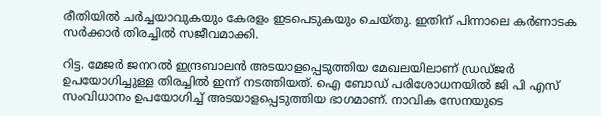രീതിയിൽ ചർച്ചയാവുകയും കേരളം ഇടപെടുകയും ചെയ്തു. ഇതിന് പിന്നാലെ കർണാടക സർക്കാർ തിരച്ചിൽ സജീവമാക്കി.

റിട്ട. മേജർ ജനറൽ ഇന്ദ്രബാലൻ അടയാളപ്പെടുത്തിയ മേഖലയിലാണ് ഡ്രഡ്ജർ ഉപയോഗിച്ചുള്ള തിരച്ചിൽ ഇന്ന് നടത്തിയത്. ഐ ബോഡ് പരിശോധനയിൽ ജി പി എസ് സംവിധാനം ഉപയോഗിച്ച് അടയാളപ്പെടുത്തിയ ഭാഗമാണ്. നാവിക സേനയുടെ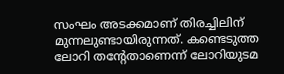സംഘം അടക്കമാണ് തിരച്ചിലിന് മുന്നലുണ്ടായിരുന്നത്. കണ്ടെടുത്ത ലോറി തന്റേതാണെന്ന് ലോറിയുടമ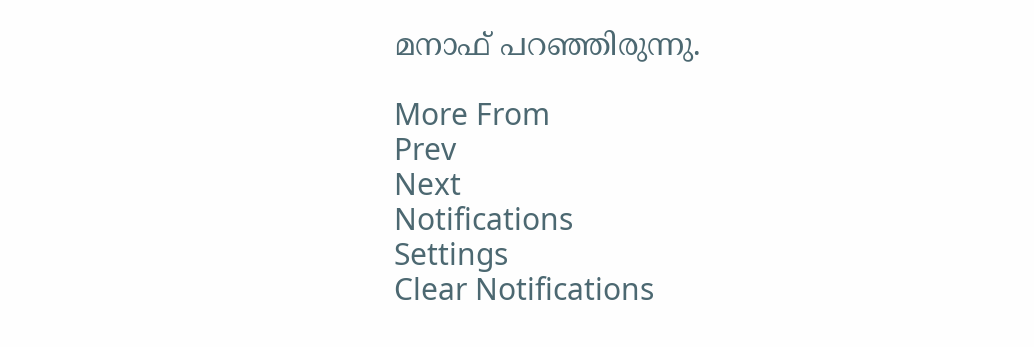മനാഫ് പറഞ്ഞിരുന്നു.

More From
Prev
Next
Notifications
Settings
Clear Notifications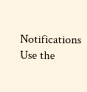Notifications
Use the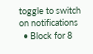toggle to switch on notifications
  • Block for 8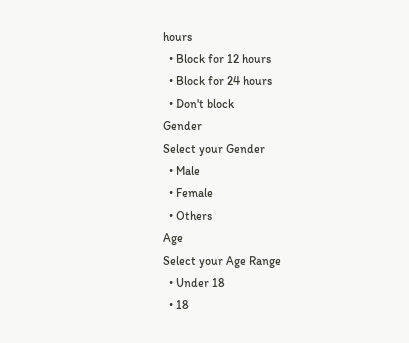hours
  • Block for 12 hours
  • Block for 24 hours
  • Don't block
Gender
Select your Gender
  • Male
  • Female
  • Others
Age
Select your Age Range
  • Under 18
  • 18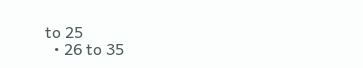to 25
  • 26 to 35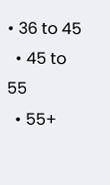• 36 to 45
  • 45 to 55
  • 55+